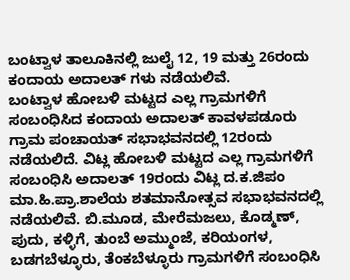ಬಂಟ್ವಾಳ ತಾಲೂಕಿನಲ್ಲಿ ಜುಲೈ 12, 19 ಮತ್ತು 26ರಂದು ಕಂದಾಯ ಅದಾಲತ್ ಗಳು ನಡೆಯಲಿವೆ.
ಬಂಟ್ವಾಳ ಹೋಬಳಿ ಮಟ್ಟದ ಎಲ್ಲ ಗ್ರಾಮಗಳಿಗೆ ಸಂಬಂಧಿಸಿದ ಕಂದಾಯ ಅದಾಲತ್ ಕಾವಳಪಡೂರು ಗ್ರಾಮ ಪಂಚಾಯತ್ ಸಭಾಭವನದಲ್ಲಿ 12ರಂದು ನಡೆಯಲಿದೆ. ವಿಟ್ಲ ಹೋಬಳಿ ಮಟ್ಟದ ಎಲ್ಲ ಗ್ರಾಮಗಳಿಗೆ ಸಂಬಂಧಿಸಿ ಅದಾಲತ್ 19ರಂದು ವಿಟ್ಲ ದ.ಕ.ಜಿಪಂ ಮಾ.ಹಿ.ಪ್ರಾ.ಶಾಲೆಯ ಶತಮಾನೋತ್ಸವ ಸಭಾಭವನದಲ್ಲಿ ನಡೆಯಲಿವೆ. ಬಿ.ಮೂಡ, ಮೇರೆಮಜಲು, ಕೊಡ್ಮಣ್, ಪುದು, ಕಳ್ಳಿಗೆ, ತುಂಬೆ ಅಮ್ಮುಂಜೆ, ಕರಿಯಂಗಳ, ಬಡಗಬೆಳ್ಳೂರು, ತೆಂಕಬೆಳ್ಳೂರು ಗ್ರಾಮಗಳಿಗೆ ಸಂಬಂಧಿಸಿ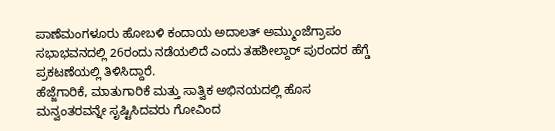ಪಾಣೆಮಂಗಳೂರು ಹೋಬಳಿ ಕಂದಾಯ ಅದಾಲತ್ ಅಮ್ಮುಂಜೆಗ್ರಾಪಂ ಸಭಾಭವನದಲ್ಲಿ 26ರಂದು ನಡೆಯಲಿದೆ ಎಂದು ತಹಶೀಲ್ದಾರ್ ಪುರಂದರ ಹೆಗ್ಡೆ ಪ್ರಕಟಣೆಯಲ್ಲಿ ತಿಳಿಸಿದ್ದಾರೆ.
ಹೆಜ್ಜೆಗಾರಿಕೆ, ಮಾತುಗಾರಿಕೆ ಮತ್ತು ಸಾತ್ವಿಕ ಅಭಿನಯದಲ್ಲಿ ಹೊಸ ಮನ್ವಂತರವನ್ನೇ ಸೃಷ್ಟಿಸಿದವರು ಗೋವಿಂದ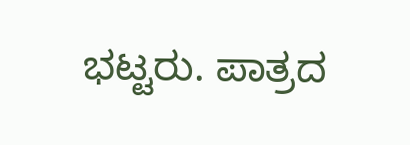ಭಟ್ಟರು. ಪಾತ್ರದ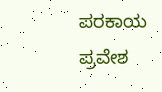ಪರಕಾಯ ಪ್ರವೇಶ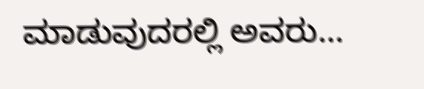ಮಾಡುವುದರಲ್ಲಿ ಅವರು…